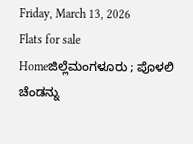Friday, March 13, 2026
Flats for sale
Homeಜಿಲ್ಲೆಮಂಗಳೂರು ; ಪೊಳಲಿ ಚೆಂಡನ್ನು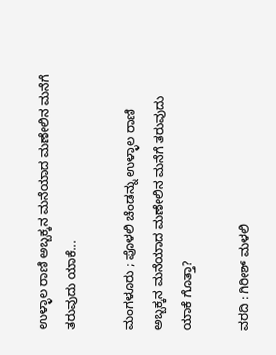ಉಳ್ಳಾಲ ರಾಣಿ ಅಬ್ಬಕ್ಕನ ಮನೆಯಾದ ಮಣೇಲಿನ ಮನೆಗೆ ತರುವುದು ಯಾಕೆ...

ಮಂಗಳೂರು ; ಪೊಳಲಿ ಚೆಂಡನ್ನು ಉಳ್ಳಾಲ ರಾಣಿ ಅಬ್ಬಕ್ಕನ ಮನೆಯಾದ ಮಣೇಲಿನ ಮನೆಗೆ ತರುವುದು ಯಾಕೆ ಗೊತ್ತಾ?

ವರದಿ : ಗಿರೀಶ್ ಮಳಲಿ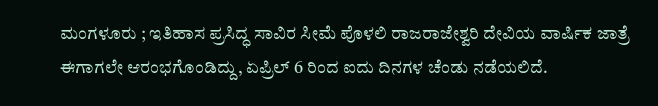ಮಂಗಳೂರು ; ಇತಿಹಾಸ ಪ್ರಸಿದ್ಧ ಸಾವಿರ ಸೀಮೆ ಪೊಳಲಿ ರಾಜರಾಜೇಶ್ವರಿ ದೇವಿಯ ವಾರ್ಷಿಕ ಜಾತ್ರೆ ಈಗಾಗಲೇ ಆರಂಭಗೊಂಡಿದ್ದು, ಏಪ್ರಿಲ್ 6 ರಿಂದ ಐದು ದಿನಗಳ ಚೆಂಡು ನಡೆಯಲಿದೆ.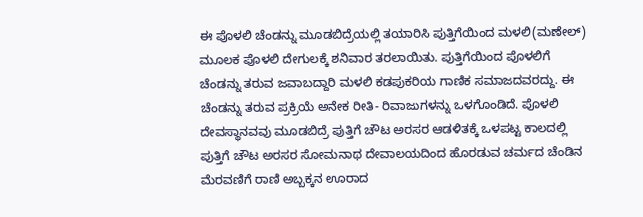ಈ ಪೊಳಲಿ ಚೆಂಡನ್ನು ಮೂಡಬಿದ್ರೆಯಲ್ಲಿ ತಯಾರಿಸಿ ಪುತ್ತಿಗೆಯಿಂದ ಮಳಲಿ(ಮಣೇಲ್) ಮೂಲಕ ಪೊಳಲಿ ದೇಗುಲಕ್ಕೆ ಶನಿವಾರ ತರಲಾಯಿತು. ಪುತ್ತಿಗೆಯಿಂದ ಪೊಳಲಿಗೆ ಚೆಂಡನ್ನು ತರುವ ಜವಾಬದ್ದಾರಿ ಮಳಲಿ ಕಡಪುಕರಿಯ ಗಾಣಿಕ ಸಮಾಜದವರದ್ದು. ಈ ಚೆಂಡನ್ನು ತರುವ ಪ್ರಕ್ರಿಯೆ ಅನೇಕ ರೀತಿ- ರಿವಾಜುಗಳನ್ನು ಒಳಗೊಂಡಿದೆ. ಪೊಳಲಿ ದೇವಸ್ಥಾನವವು ಮೂಡಬಿದ್ರೆ ಪುತ್ತಿಗೆ ಚೌಟ ಅರಸರ ಆಡಳಿತಕ್ಕೆ ಒಳಪಟ್ಟ ಕಾಲದಲ್ಲಿ ಪುತ್ತಿಗೆ ಚೌಟ ಅರಸರ ಸೋಮನಾಥ ದೇವಾಲಯದಿಂದ ಹೊರಡುವ ಚರ್ಮದ ಚೆಂಡಿನ ಮೆರವಣಿಗೆ ರಾಣಿ ಅಬ್ಬಕ್ಕನ ಊರಾದ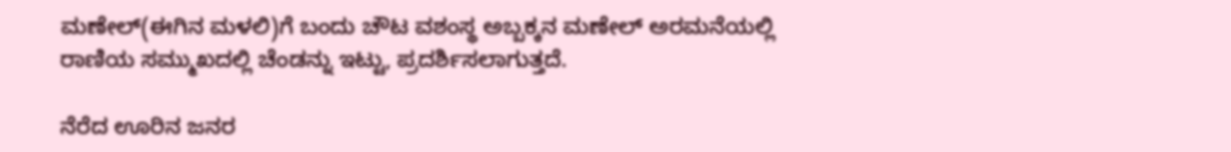ಮಣೇಲ್(ಈಗಿನ ಮಳಲಿ)ಗೆ ಬಂದು ಚೌಟ ವಶಂಸ್ಥ ಅಬ್ಬಕ್ಕನ ಮಣೇಲ್ ಅರಮನೆಯಲ್ಲಿ ರಾಣಿಯ ಸಮ್ಮುಖದಲ್ಲಿ ಚೆಂಡನ್ನು ಇಟ್ಟು, ಪ್ರದರ್ಶಿಸಲಾಗುತ್ತದೆ.

ನೆರೆದ ಊರಿನ ಜನರ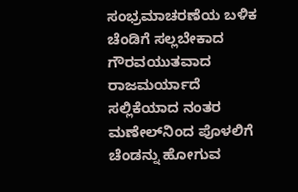ಸಂಭ್ರಮಾಚರಣೆಯ ಬಳಿಕ ಚೆಂಡಿಗೆ ಸಲ್ಲಬೇಕಾದ ಗೌರವಯುತವಾದ ರಾಜಮರ್ಯಾದೆ ಸಲ್ಲಿಕೆಯಾದ ನಂತರ ಮಣೇಲ್‌ನಿಂದ ಪೊಳಲಿಗೆ ಚೆಂಡನ್ನು ಹೋಗುವ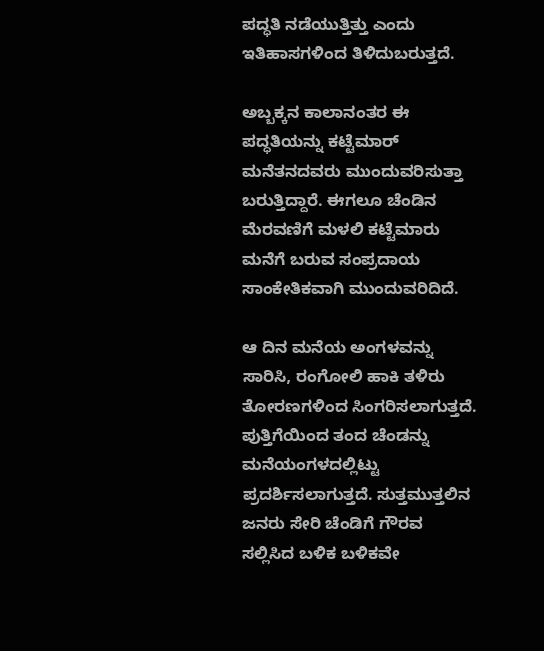ಪದ್ಧತಿ ನಡೆಯುತ್ತಿತ್ತು ಎಂದು ಇತಿಹಾಸಗಳಿಂದ ತಿಳಿದುಬರುತ್ತದೆ.

ಅಬ್ಬಕ್ಕನ ಕಾಲಾನಂತರ ಈ ಪದ್ಧತಿಯನ್ನು ಕಟ್ಟೆಮಾರ್ ಮನೆತನದವರು ಮುಂದುವರಿಸುತ್ತಾ ಬರುತ್ತಿದ್ದಾರೆ. ಈಗಲೂ ಚೆಂಡಿನ ಮೆರವಣಿಗೆ ಮಳಲಿ ಕಟ್ಟೆಮಾರು ಮನೆಗೆ ಬರುವ ಸಂಪ್ರದಾಯ ಸಾಂಕೇತಿಕವಾಗಿ ಮುಂದುವರಿದಿದೆ.

ಆ ದಿನ ಮನೆಯ ಅಂಗಳವನ್ನು ಸಾರಿಸಿ, ರಂಗೋಲಿ ಹಾಕಿ ತಳಿರು ತೋರಣಗಳಿಂದ ಸಿಂಗರಿಸಲಾಗುತ್ತದೆ. ಪುತ್ತಿಗೆಯಿಂದ ತಂದ ಚೆಂಡನ್ನು ಮನೆಯಂಗಳದಲ್ಲಿಟ್ಟು ಪ್ರದರ್ಶಿಸಲಾಗುತ್ತದೆ. ಸುತ್ತಮುತ್ತಲಿನ ಜನರು ಸೇರಿ ಚೆಂಡಿಗೆ ಗೌರವ ಸಲ್ಲಿಸಿದ ಬಳಿಕ ಬಳಿಕವೇ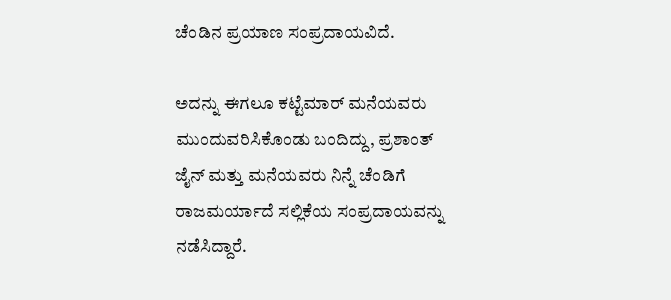ಚೆಂಡಿನ ಪ್ರಯಾಣ ಸಂಪ್ರದಾಯವಿದೆ.

ಅದನ್ನು ಈಗಲೂ ಕಟ್ಟೆಮಾರ್ ಮನೆಯವರು ಮುಂದುವರಿಸಿಕೊಂಡು ಬಂದಿದ್ದು, ಪ್ರಶಾಂತ್ ಜೈನ್ ಮತ್ತು ಮನೆಯವರು ನಿನ್ನೆ ಚೆಂಡಿಗೆ ರಾಜಮರ್ಯಾದೆ ಸಲ್ಲಿಕೆಯ ಸಂಪ್ರದಾಯವನ್ನು ನಡೆಸಿದ್ದಾರೆ.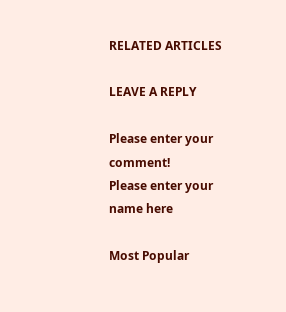RELATED ARTICLES

LEAVE A REPLY

Please enter your comment!
Please enter your name here

Most Popular